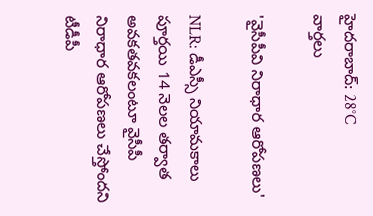హైదరాబాద్: 28°C
వార్తలు

'వైసీపీవి నిరాధార ఆరోపణలు'

NLR: డీఎస్సీ నియామకాలు పూర్తయి 14 నెలల తర్వాత అవకతవకలంటూ వైసీపీ నిరాధార ఆరోపణలు చేస్తోందని టీడీపీ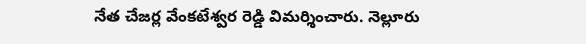నేత చేజర్ల వేంకటేశ్వర రెడ్డి విమర్శించారు. నెల్లూరు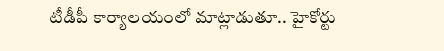టీడీపీ కార్యాలయంలో మాట్లాడుతూ.. హైకోర్టు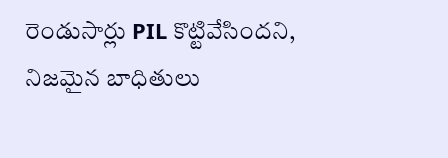రెండుసార్లు PIL కొట్టివేసిందని, నిజమైన బాధితులు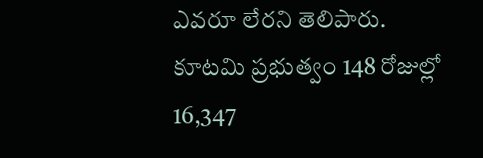ఎవరూ లేరని తెలిపారు. కూటమి ప్రభుత్వం 148 రోజుల్లో 16,347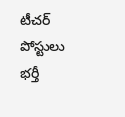టీచర్ పోస్టులు భర్తీ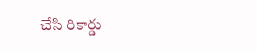చేసి రికార్డు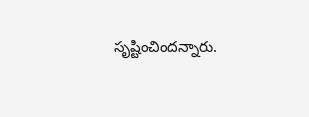సృష్టించిందన్నారు.